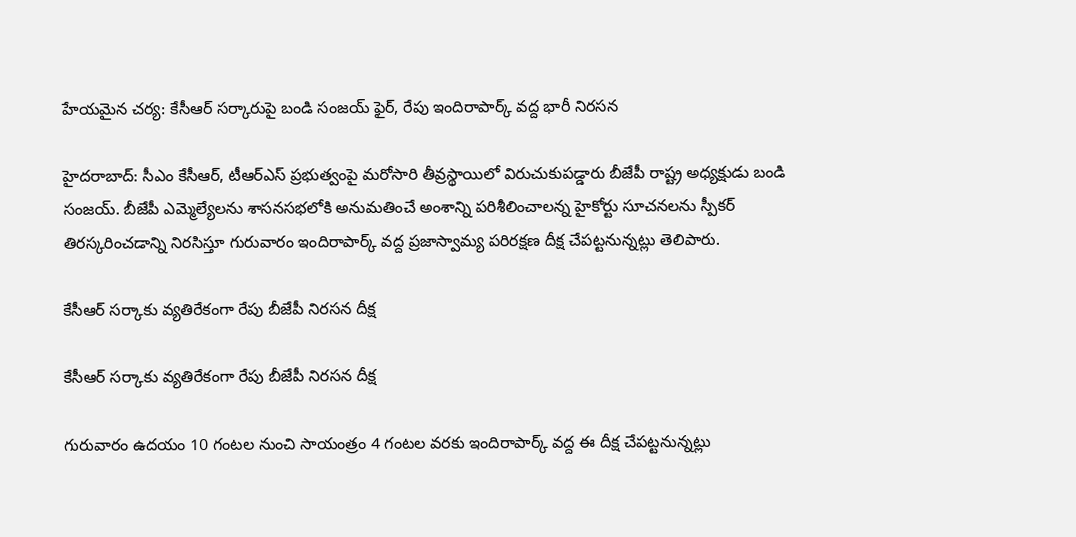హేయమైన చర్య: కేసీఆర్ సర్కారుపై బండి సంజయ్ ఫైర్, రేపు ఇందిరాపార్క్ వద్ద భారీ నిరసన

హైదరాబాద్: సీఎం కేసీఆర్, టీఆర్ఎస్ ప్రభుత్వంపై మరోసారి తీవ్రస్థాయిలో విరుచుకుపడ్డారు బీజేపీ రాష్ట్ర అధ్యక్షుడు బండి సంజయ్. బీజేపీ ఎమ్మెల్యేలను శాసనసభలోకి అనుమతించే అంశాన్ని పరిశీలించాలన్న హైకోర్టు సూచనలను స్పీకర్ తిరస్కరించడాన్ని నిరసిస్తూ గురువారం ఇందిరాపార్క్ వద్ద ప్రజాస్వామ్య పరిరక్షణ దీక్ష చేపట్టనున్నట్లు తెలిపారు.

కేసీఆర్ సర్కాకు వ్యతిరేకంగా రేపు బీజేపీ నిరసన దీక్ష

కేసీఆర్ సర్కాకు వ్యతిరేకంగా రేపు బీజేపీ నిరసన దీక్ష

గురువారం ఉదయం 10 గంటల నుంచి సాయంత్రం 4 గంటల వరకు ఇందిరాపార్క్ వద్ద ఈ దీక్ష చేపట్టనున్నట్లు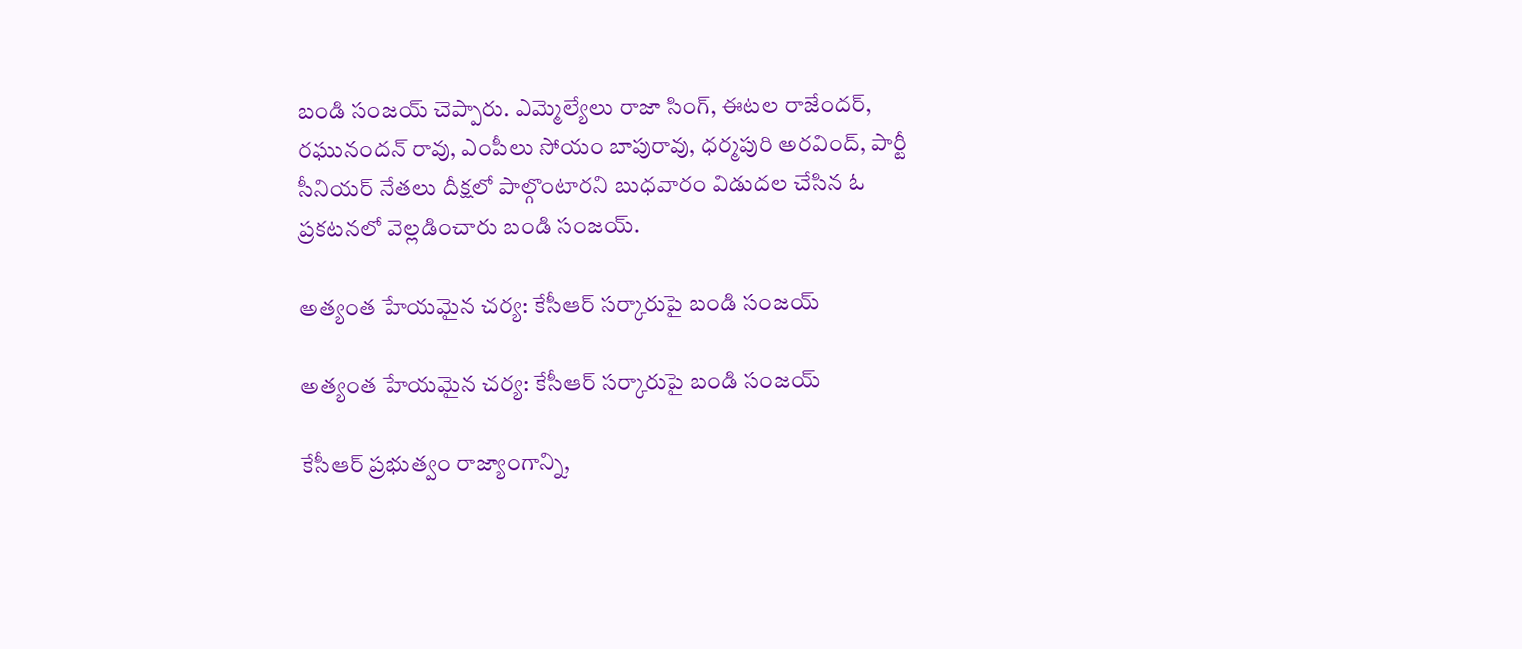బండి సంజయ్ చెప్పారు. ఎమ్మెల్యేలు రాజా సింగ్, ఈటల రాజేందర్, రఘునందన్ రావు, ఎంపీలు సోయం బాపురావు, ధర్మపురి అరవింద్, పార్టీ సీనియర్ నేతలు దీక్షలో పాల్గొంటారని బుధవారం విడుదల చేసిన ఓ ప్రకటనలో వెల్లడించారు బండి సంజయ్.

అత్యంత హేయమైన చర్య: కేసీఆర్ సర్కారుపై బండి సంజయ్

అత్యంత హేయమైన చర్య: కేసీఆర్ సర్కారుపై బండి సంజయ్

కేసీఆర్ ప్రభుత్వం రాజ్యాంగాన్ని,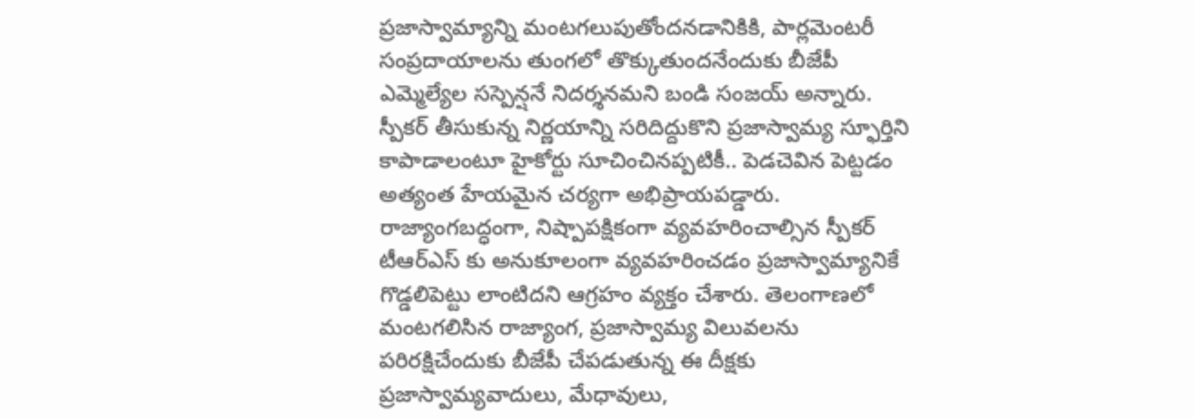ప్రజాస్వామ్యాన్ని మంటగలుపుతోందనడానికికి, పార్లమెంటరీ సంప్రదాయాలను తుంగలో తొక్కుతుందనేందుకు బీజేపీ ఎమ్మెల్యేల సస్పెన్షనే నిదర్శనమని బండి సంజయ్ అన్నారు. స్పీకర్ తీసుకున్న నిర్ణయాన్ని సరిదిద్దుకొని ప్రజాస్వామ్య స్ఫూర్తిని కాపాడాలంటూ హైకోర్టు సూచించినప్పటికీ.. పెడచెవిన పెట్టడం అత్యంత హేయమైన చర్యగా అభిప్రాయపడ్డారు. రాజ్యాంగబద్ధంగా, నిష్పాపక్షికంగా వ్యవహరించాల్సిన స్పీకర్ టీఆర్ఎస్ కు అనుకూలంగా వ్యవహరించడం ప్రజాస్వామ్యానికే గొడ్డలిపెట్టు లాంటిదని ఆగ్రహం వ్యక్తం చేశారు. తెలంగాణలో మంటగలిసిన రాజ్యాంగ, ప్రజాస్వామ్య విలువలను పరిరక్షిచేందుకు బీజేపీ చేపడుతున్న ఈ దీక్షకు ప్రజాస్వామ్యవాదులు, మేధావులు,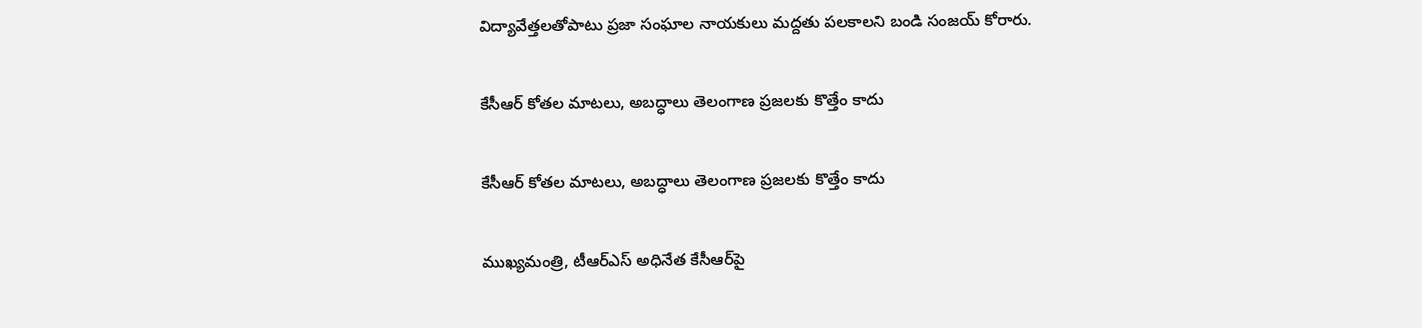విద్యావేత్తలతోపాటు ప్రజా సంఘాల నాయకులు మద్దతు పలకాలని బండి సంజయ్ కోరారు.

కేసీఆర్ కోతల మాటలు, అబద్ధాలు తెలంగాణ ప్రజలకు కొత్తేం కాదు

కేసీఆర్ కోతల మాటలు, అబద్ధాలు తెలంగాణ ప్రజలకు కొత్తేం కాదు

ముఖ్యమంత్రి, టీఆర్ఎస్ అధినేత కేసీఆర్‌పై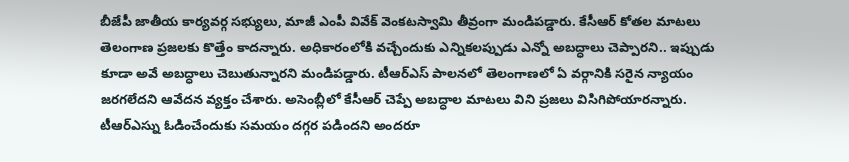బీజేపీ జాతీయ కార్యవర్గ సభ్యులు, మాజీ ఎంపీ వివేక్ వెంకటస్వామి తీవ్రంగా మండిపడ్డారు. కేసీఆర్ కోతల మాటలు తెలంగాణ ప్రజలకు కొత్తేం కాదన్నారు. అధికారంలోకి వచ్చేందుకు ఎన్నికలప్పుడు ఎన్నో అబద్ధాలు చెప్పారని.. ఇప్పుడు కూడా అవే అబద్ధాలు చెబుతున్నారని మండిపడ్డారు. టీఆర్ఎస్ పాలనలో తెలంగాణలో ఏ వర్గానికి సరైన న్యాయం జరగలేదని ఆవేదన వ్యక్తం చేశారు. అసెంబ్లీలో కేసీఆర్ చెప్పే అబద్ధాల మాటలు విని ప్రజలు విసిగిపోయారన్నారు. టీఆర్ఎస్ను ఓడించేందుకు సమయం దగ్గర పడిందని అందరూ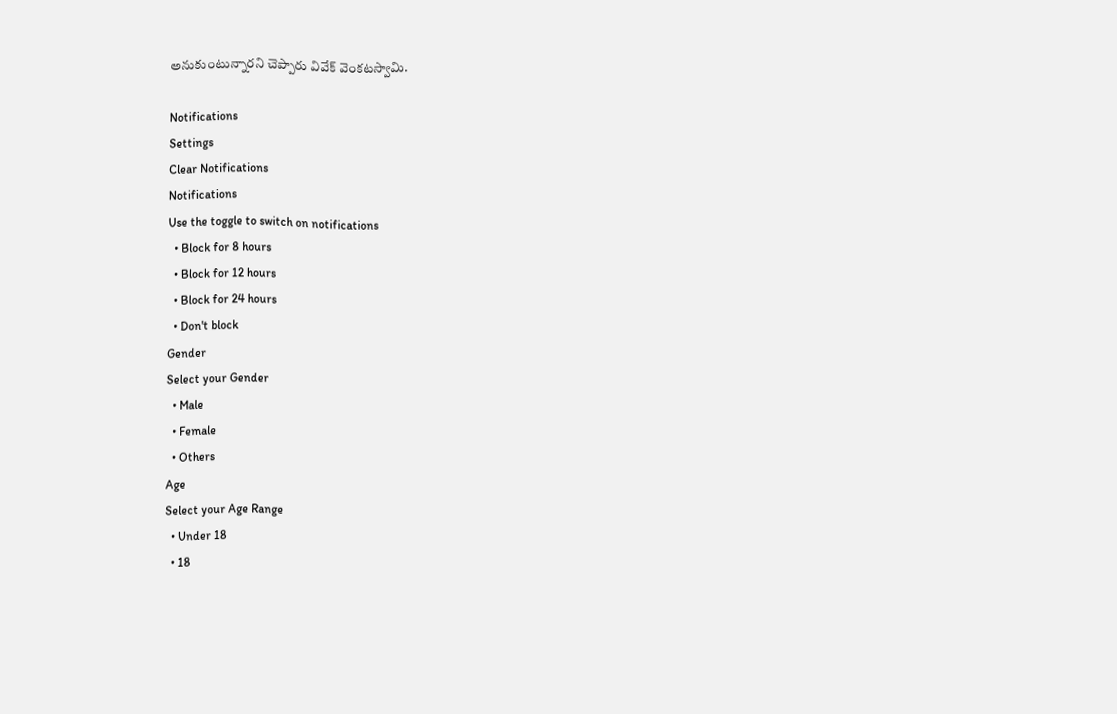అనుకుంటున్నారని చెప్పారు వివేక్ వెంకటస్వామి.

Notifications
Settings
Clear Notifications
Notifications
Use the toggle to switch on notifications
  • Block for 8 hours
  • Block for 12 hours
  • Block for 24 hours
  • Don't block
Gender
Select your Gender
  • Male
  • Female
  • Others
Age
Select your Age Range
  • Under 18
  • 18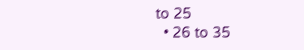to 25
  • 26 to 35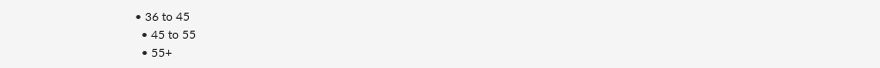• 36 to 45
  • 45 to 55
  • 55+